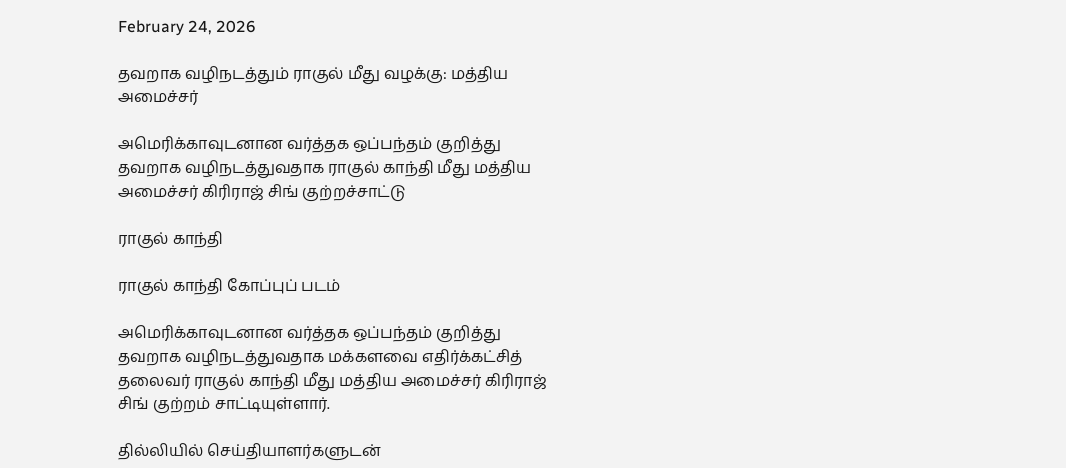February 24, 2026

தவறாக வழிநடத்தும் ராகுல் மீது வழக்கு: மத்திய அமைச்சர்

அமெரிக்காவுடனான வர்த்தக ஒப்பந்தம் குறித்து தவறாக வழிநடத்துவதாக ராகுல் காந்தி மீது மத்திய அமைச்சர் கிரிராஜ் சிங் குற்றச்சாட்டு

ராகுல் காந்தி

ராகுல் காந்தி கோப்புப் படம்

அமெரிக்காவுடனான வர்த்தக ஒப்பந்தம் குறித்து தவறாக வழிநடத்துவதாக மக்களவை எதிர்க்கட்சித் தலைவர் ராகுல் காந்தி மீது மத்திய அமைச்சர் கிரிராஜ் சிங் குற்றம் சாட்டியுள்ளார்.

தில்லியில் செய்தியாளர்களுடன்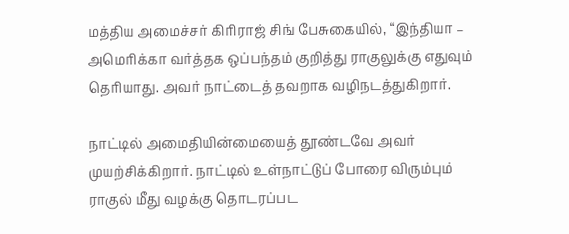மத்திய அமைச்சர் கிரிராஜ் சிங் பேசுகையில், “இந்தியா – அமெரிக்கா வர்த்தக ஒப்பந்தம் குறித்து ராகுலுக்கு எதுவும் தெரியாது. அவர் நாட்டைத் தவறாக வழிநடத்துகிறார்.

நாட்டில் அமைதியின்மையைத் தூண்டவே அவர் முயற்சிக்கிறார். நாட்டில் உள்நாட்டுப் போரை விரும்பும் ராகுல் மீது வழக்கு தொடரப்பட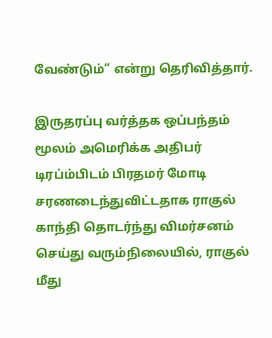வேண்டும்” என்று தெரிவித்தார்.

இருதரப்பு வர்த்தக ஒப்பந்தம் மூலம் அமெரிக்க அதிபர் டிரப்ம்பிடம் பிரதமர் மோடி சரணடைந்துவிட்டதாக ராகுல் காந்தி தொடர்ந்து விமர்சனம் செய்து வரும்நிலையில், ராகுல் மீது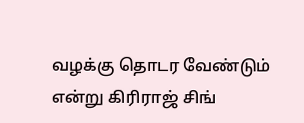வழக்கு தொடர வேண்டும் என்று கிரிராஜ் சிங்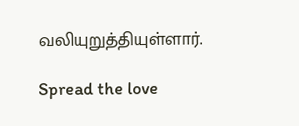வலியுறுத்தியுள்ளார்.

Spread the love